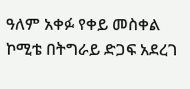ዓለም አቀፉ የቀይ መስቀል ኮሚቴ በትግራይ ድጋፍ አደረገ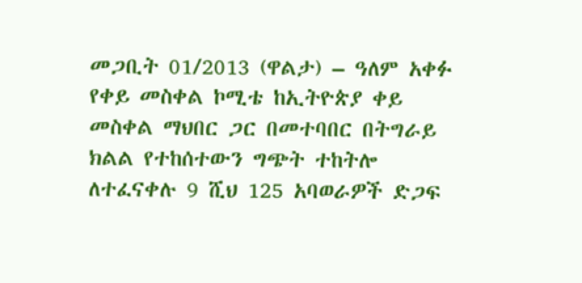መጋቢት 01/2013 (ዋልታ) – ዓለም አቀፉ የቀይ መስቀል ኮሚቴ ከኢትዮጵያ ቀይ መስቀል ማህበር ጋር በመተባበር በትግራይ ክልል የተከሰተውን ግጭት ተከትሎ ለተፈናቀሉ 9 ሺህ 125 አባወራዎች ድጋፍ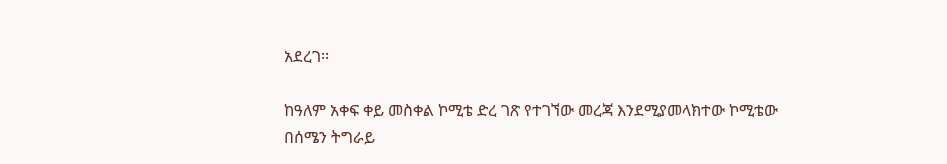አደረገ፡፡

ከዓለም አቀፍ ቀይ መስቀል ኮሚቴ ድረ ገጽ የተገኘው መረጃ እንደሚያመላክተው ኮሚቴው በሰሜን ትግራይ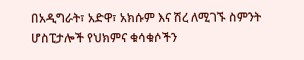በአዲግራት፣ አድዋ፣ አክሱም እና ሽረ ለሚገኙ ስምንት ሆስፒታሎች የህክምና ቁሳቁሶችን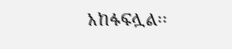አከፋፍሏል፡፡